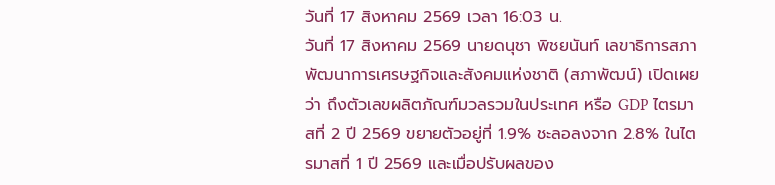วันที่ 17 สิงหาคม 2569 เวลา 16:03 น.
วันที่ 17 สิงหาคม 2569 นายดนุชา พิชยนันท์ เลขาธิการสภาพัฒนาการเศรษฐกิจและสังคมแห่งชาติ (สภาพัฒน์) เปิดเผยว่า ถึงตัวเลขผลิตภัณฑ์มวลรวมในประเทศ หรือ GDP ไตรมาสที่ 2 ปี 2569 ขยายตัวอยู่ที่ 1.9% ชะลอลงจาก 2.8% ในไตรมาสที่ 1 ปี 2569 และเมื่อปรับผลของ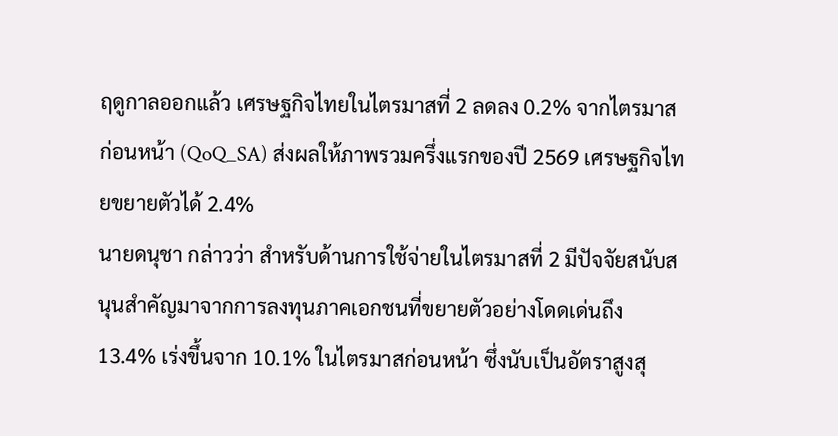ฤดูกาลออกแล้ว เศรษฐกิจไทยในไตรมาสที่ 2 ลดลง 0.2% จากไตรมาสก่อนหน้า (QoQ_SA) ส่งผลให้ภาพรวมครึ่งแรกของปี 2569 เศรษฐกิจไทยขยายตัวได้ 2.4%
นายดนุชา กล่าวว่า สำหรับด้านการใช้จ่ายในไตรมาสที่ 2 มีปัจจัยสนับสนุนสำคัญมาจากการลงทุนภาคเอกชนที่ขยายตัวอย่างโดดเด่นถึง 13.4% เร่งขึ้นจาก 10.1% ในไตรมาสก่อนหน้า ซึ่งนับเป็นอัตราสูงสุ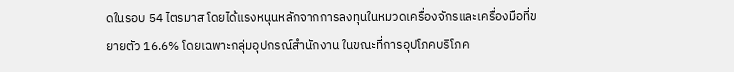ดในรอบ 54 ไตรมาส โดยได้แรงหนุนหลักจากการลงทุนในหมวดเครื่องจักรและเครื่องมือที่ขยายตัว 16.6% โดยเฉพาะกลุ่มอุปกรณ์สำนักงาน ในขณะที่การอุปโภคบริโภค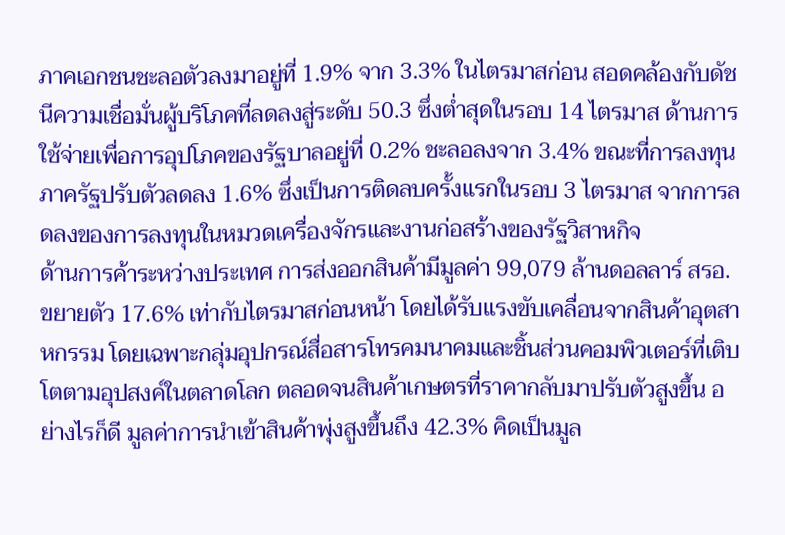ภาคเอกชนชะลอตัวลงมาอยู่ที่ 1.9% จาก 3.3% ในไตรมาสก่อน สอดคล้องกับดัชนีความเชื่อมั่นผู้บริโภคที่ลดลงสู่ระดับ 50.3 ซึ่งต่ำสุดในรอบ 14 ไตรมาส ด้านการใช้จ่ายเพื่อการอุปโภคของรัฐบาลอยู่ที่ 0.2% ชะลอลงจาก 3.4% ขณะที่การลงทุนภาครัฐปรับตัวลดลง 1.6% ซึ่งเป็นการติดลบครั้งแรกในรอบ 3 ไตรมาส จากการลดลงของการลงทุนในหมวดเครื่องจักรและงานก่อสร้างของรัฐวิสาหกิจ
ด้านการค้าระหว่างประเทศ การส่งออกสินค้ามีมูลค่า 99,079 ล้านดอลลาร์ สรอ. ขยายตัว 17.6% เท่ากับไตรมาสก่อนหน้า โดยได้รับแรงขับเคลื่อนจากสินค้าอุตสาหกรรม โดยเฉพาะกลุ่มอุปกรณ์สื่อสารโทรคมนาคมและชิ้นส่วนคอมพิวเตอร์ที่เติบโตตามอุปสงค์ในตลาดโลก ตลอดจนสินค้าเกษตรที่ราคากลับมาปรับตัวสูงขึ้น อย่างไรก็ดี มูลค่าการนำเข้าสินค้าพุ่งสูงขึ้นถึง 42.3% คิดเป็นมูล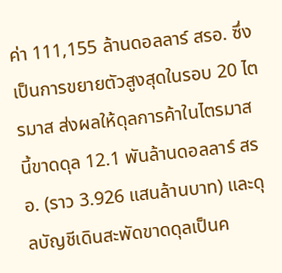ค่า 111,155 ล้านดอลลาร์ สรอ. ซึ่งเป็นการขยายตัวสูงสุดในรอบ 20 ไตรมาส ส่งผลให้ดุลการค้าในไตรมาสนี้ขาดดุล 12.1 พันล้านดอลลาร์ สรอ. (ราว 3.926 แสนล้านบาท) และดุลบัญชีเดินสะพัดขาดดุลเป็นค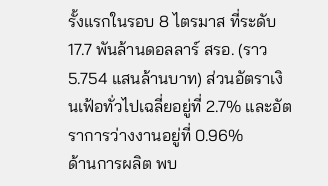รั้งแรกในรอบ 8 ไตรมาส ที่ระดับ 17.7 พันล้านดอลลาร์ สรอ. (ราว 5.754 แสนล้านบาท) ส่วนอัตราเงินเฟ้อทั่วไปเฉลี่ยอยู่ที่ 2.7% และอัตราการว่างงานอยู่ที่ 0.96%
ด้านการผลิต พบ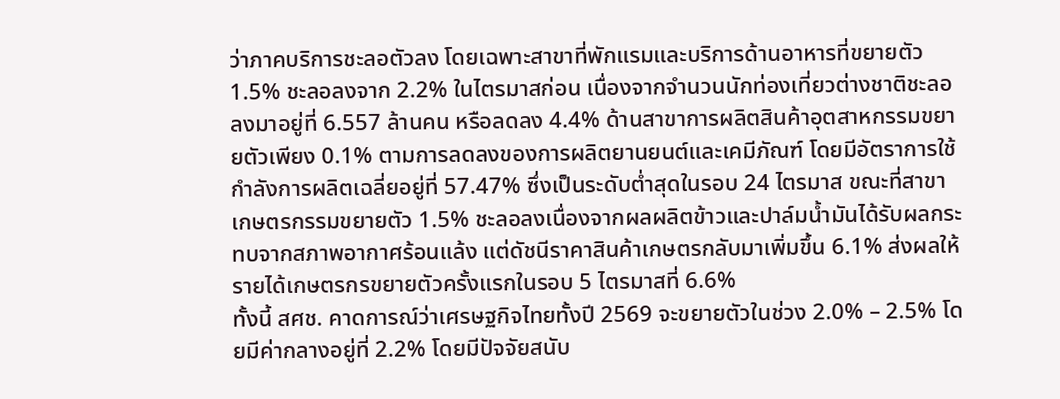ว่าภาคบริการชะลอตัวลง โดยเฉพาะสาขาที่พักแรมและบริการด้านอาหารที่ขยายตัว 1.5% ชะลอลงจาก 2.2% ในไตรมาสก่อน เนื่องจากจำนวนนักท่องเที่ยวต่างชาติชะลอลงมาอยู่ที่ 6.557 ล้านคน หรือลดลง 4.4% ด้านสาขาการผลิตสินค้าอุตสาหกรรมขยายตัวเพียง 0.1% ตามการลดลงของการผลิตยานยนต์และเคมีภัณฑ์ โดยมีอัตราการใช้กำลังการผลิตเฉลี่ยอยู่ที่ 57.47% ซึ่งเป็นระดับต่ำสุดในรอบ 24 ไตรมาส ขณะที่สาขาเกษตรกรรมขยายตัว 1.5% ชะลอลงเนื่องจากผลผลิตข้าวและปาล์มน้ำมันได้รับผลกระทบจากสภาพอากาศร้อนแล้ง แต่ดัชนีราคาสินค้าเกษตรกลับมาเพิ่มขึ้น 6.1% ส่งผลให้รายได้เกษตรกรขยายตัวครั้งแรกในรอบ 5 ไตรมาสที่ 6.6%
ทั้งนี้ สศช. คาดการณ์ว่าเศรษฐกิจไทยทั้งปี 2569 จะขยายตัวในช่วง 2.0% – 2.5% โดยมีค่ากลางอยู่ที่ 2.2% โดยมีปัจจัยสนับ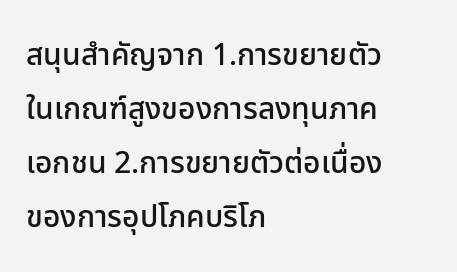สนุนสำคัญจาก 1.การขยายตัวในเกณฑ์สูงของการลงทุนภาคเอกชน 2.การขยายตัวต่อเนื่องของการอุปโภคบริโภ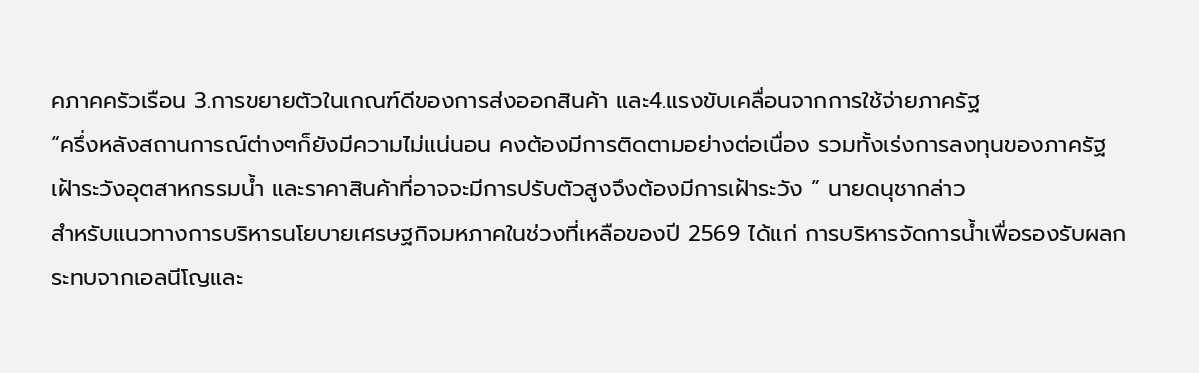คภาคครัวเรือน 3.การขยายตัวในเกณฑ์ดีของการส่งออกสินค้า และ4.แรงขับเคลื่อนจากการใช้จ่ายภาครัฐ
“ครึ่งหลังสถานการณ์ต่างๆก็ยังมีความไม่แน่นอน คงต้องมีการติดตามอย่างต่อเนื่อง รวมทั้งเร่งการลงทุนของภาครัฐ เฝ้าระวังอุตสาหกรรมน้ำ และราคาสินค้าที่อาจจะมีการปรับตัวสูงจึงต้องมีการเฝ้าระวัง ” นายดนุชากล่าว
สำหรับแนวทางการบริหารนโยบายเศรษฐกิจมหภาคในช่วงที่เหลือของปี 2569 ได้แก่ การบริหารจัดการน้ำเพื่อรองรับผลกระทบจากเอลนีโญและ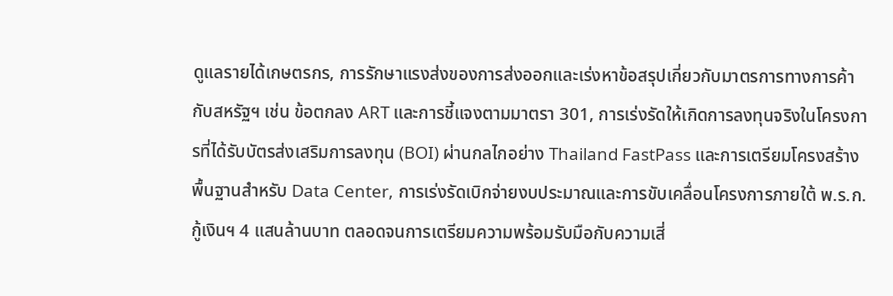ดูแลรายได้เกษตรกร, การรักษาแรงส่งของการส่งออกและเร่งหาข้อสรุปเกี่ยวกับมาตรการทางการค้ากับสหรัฐฯ เช่น ข้อตกลง ART และการชี้แจงตามมาตรา 301, การเร่งรัดให้เกิดการลงทุนจริงในโครงการที่ได้รับบัตรส่งเสริมการลงทุน (BOI) ผ่านกลไกอย่าง Thailand FastPass และการเตรียมโครงสร้างพื้นฐานสำหรับ Data Center, การเร่งรัดเบิกจ่ายงบประมาณและการขับเคลื่อนโครงการภายใต้ พ.ร.ก. กู้เงินฯ 4 แสนล้านบาท ตลอดจนการเตรียมความพร้อมรับมือกับความเสี่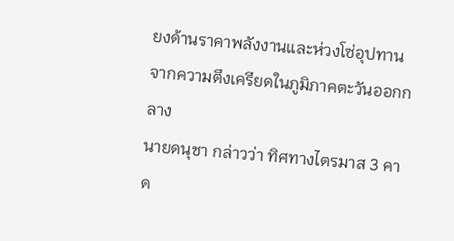ยงด้านราคาพลังงานและห่วงโซ่อุปทานจากความตึงเครียดในภูมิภาคตะวันออกกลาง
นายดนุชา กล่าวว่า ทิศทางไตรมาส 3 คาด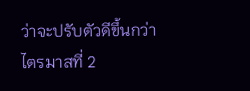ว่าจะปรับตัวดีขึ้นกว่าไตรมาสที่ 2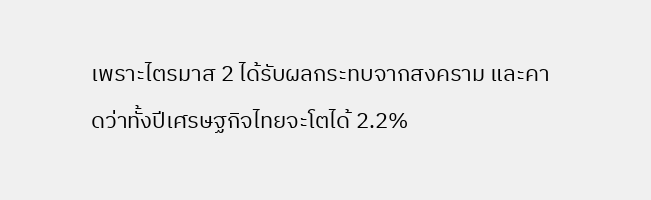เพราะไตรมาส 2 ได้รับผลกระทบจากสงคราม และคาดว่าทั้งปีเศรษฐกิจไทยจะโตได้ 2.2%